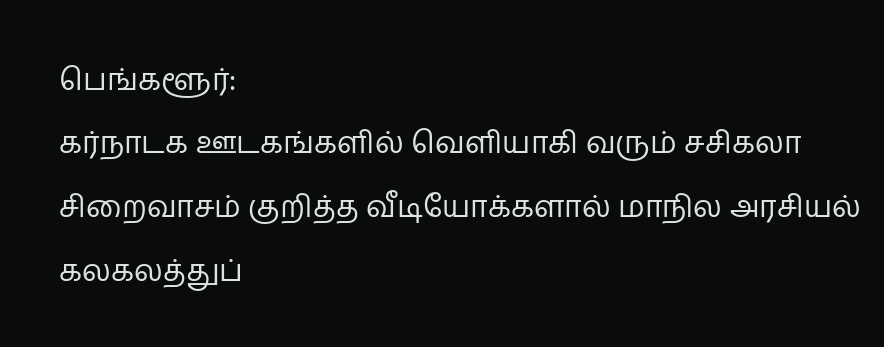பெங்களூர்:
கர்நாடக ஊடகங்களில் வெளியாகி வரும் சசிகலா சிறைவாசம் குறித்த வீடியோக்களால் மாநில அரசியல் கலகலத்துப்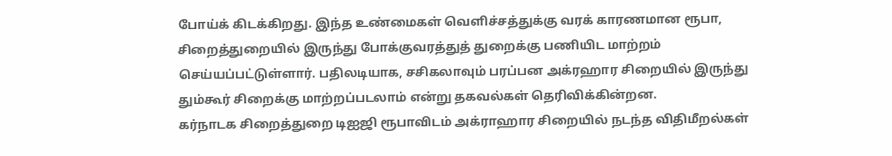போய்க் கிடக்கிறது. இந்த உண்மைகள் வெளிச்சத்துக்கு வரக் காரணமான ரூபா, சிறைத்துறையில் இருந்து போக்குவரத்துத் துறைக்கு பணியிட மாற்றம் செய்யப்பட்டுள்ளார். பதிலடியாக, சசிகலாவும் பரப்பன அக்ரஹார சிறையில் இருந்து தும்கூர் சிறைக்கு மாற்றப்படலாம் என்று தகவல்கள் தெரிவிக்கின்றன.
கர்நாடக சிறைத்துறை டிஐஜி ரூபாவிடம் அக்ராஹார சிறையில் நடந்த விதிமீறல்கள்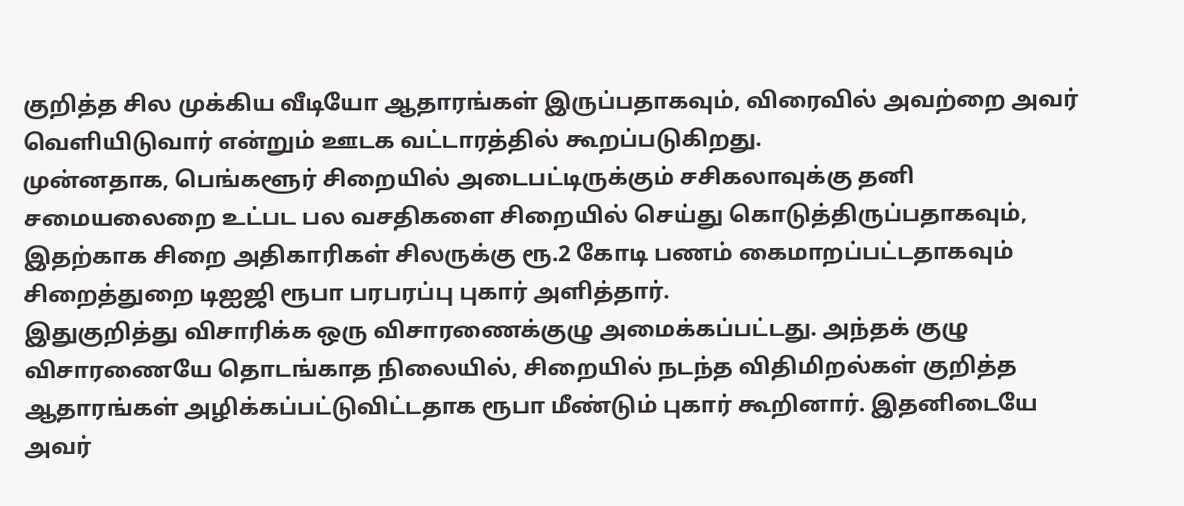குறித்த சில முக்கிய வீடியோ ஆதாரங்கள் இருப்பதாகவும், விரைவில் அவற்றை அவர் வெளியிடுவார் என்றும் ஊடக வட்டாரத்தில் கூறப்படுகிறது.
முன்னதாக, பெங்களூர் சிறையில் அடைபட்டிருக்கும் சசிகலாவுக்கு தனி சமையலைறை உட்பட பல வசதிகளை சிறையில் செய்து கொடுத்திருப்பதாகவும், இதற்காக சிறை அதிகாரிகள் சிலருக்கு ரூ.2 கோடி பணம் கைமாறப்பட்டதாகவும் சிறைத்துறை டிஐஜி ரூபா பரபரப்பு புகார் அளித்தார்.
இதுகுறித்து விசாரிக்க ஒரு விசாரணைக்குழு அமைக்கப்பட்டது. அந்தக் குழு விசாரணையே தொடங்காத நிலையில், சிறையில் நடந்த விதிமிறல்கள் குறித்த ஆதாரங்கள் அழிக்கப்பட்டுவிட்டதாக ரூபா மீண்டும் புகார் கூறினார். இதனிடையே அவர்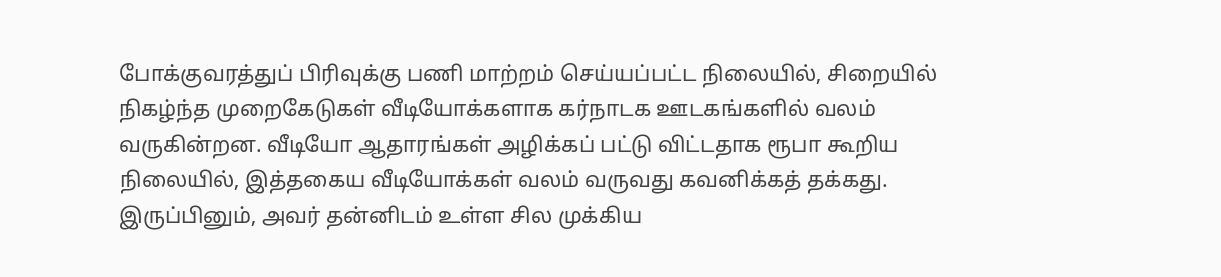போக்குவரத்துப் பிரிவுக்கு பணி மாற்றம் செய்யப்பட்ட நிலையில், சிறையில் நிகழ்ந்த முறைகேடுகள் வீடியோக்களாக கர்நாடக ஊடகங்களில் வலம் வருகின்றன. வீடியோ ஆதாரங்கள் அழிக்கப் பட்டு விட்டதாக ரூபா கூறிய நிலையில், இத்தகைய வீடியோக்கள் வலம் வருவது கவனிக்கத் தக்கது. இருப்பினும், அவர் தன்னிடம் உள்ள சில முக்கிய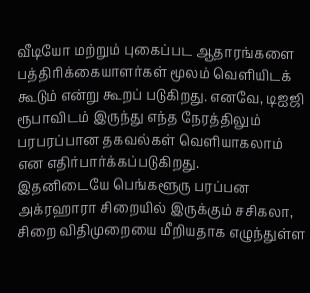வீடியோ மற்றும் புகைப்பட ஆதாரங்களை பத்திரிக்கையாளர்கள் மூலம் வெளியிடக் கூடும் என்று கூறப் படுகிறது. எனவே, டிஐஜி ரூபாவிடம் இருந்து எந்த நேரத்திலும் பரபரப்பான தகவல்கள் வெளியாகலாம் என எதிர்பார்க்கப்படுகிறது.
இதனிடையே பெங்களூரு பரப்பன அக்ரஹாரா சிறையில் இருக்கும் சசிகலா, சிறை விதிமுறையை மீறியதாக எழுந்துள்ள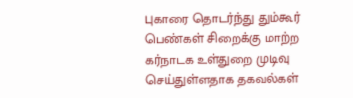புகாரை தொடர்ந்து தும்கூர் பெண்கள் சிறைக்கு மாற்ற கர்நாடக உள்துறை முடிவு செய்துள்ளதாக தகவல்கள்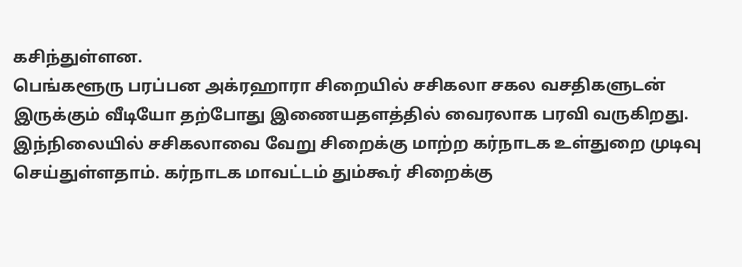கசிந்துள்ளன.
பெங்களூரு பரப்பன அக்ரஹாரா சிறையில் சசிகலா சகல வசதிகளுடன் இருக்கும் வீடியோ தற்போது இணையதளத்தில் வைரலாக பரவி வருகிறது. இந்நிலையில் சசிகலாவை வேறு சிறைக்கு மாற்ற கர்நாடக உள்துறை முடிவு செய்துள்ளதாம். கர்நாடக மாவட்டம் தும்கூர் சிறைக்கு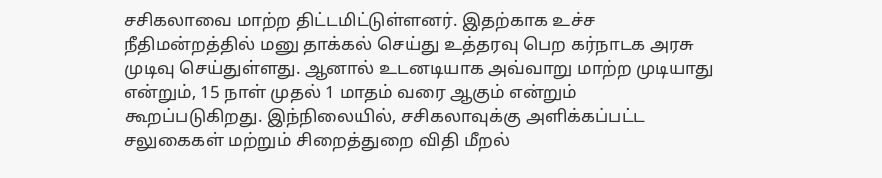சசிகலாவை மாற்ற திட்டமிட்டுள்ளனர். இதற்காக உச்ச நீதிமன்றத்தில் மனு தாக்கல் செய்து உத்தரவு பெற கர்நாடக அரசு முடிவு செய்துள்ளது. ஆனால் உடனடியாக அவ்வாறு மாற்ற முடியாது என்றும், 15 நாள் முதல் 1 மாதம் வரை ஆகும் என்றும் கூறப்படுகிறது. இந்நிலையில், சசிகலாவுக்கு அளிக்கப்பட்ட சலுகைகள் மற்றும் சிறைத்துறை விதி மீறல்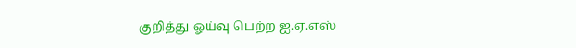குறித்து ஓய்வு பெற்ற ஐ.ஏ.எஸ்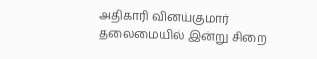அதிகாரி வினய்குமார் தலைமையில் இன்று சிறை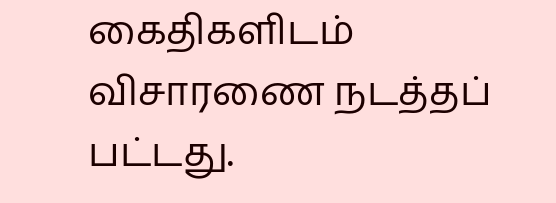கைதிகளிடம் விசாரணை நடத்தப் பட்டது.